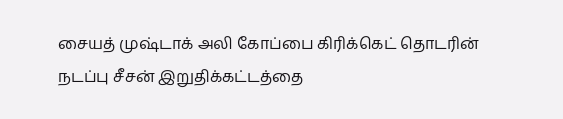சையத் முஷ்டாக் அலி கோப்பை கிரிக்கெட் தொடரின் நடப்பு சீசன் இறுதிக்கட்டத்தை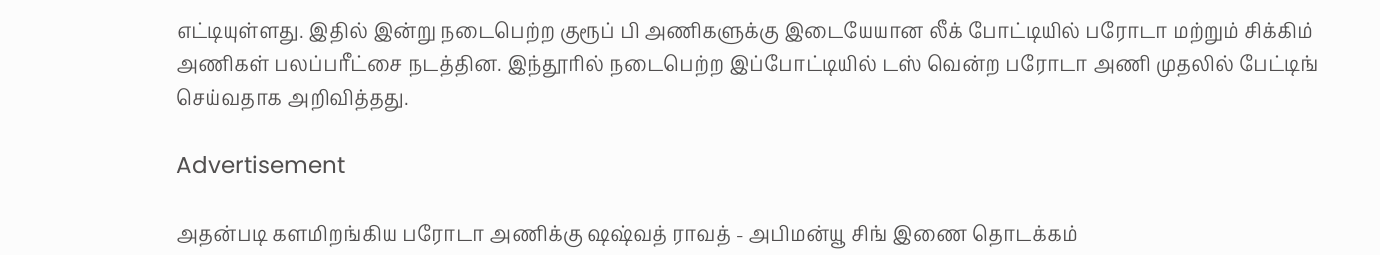எட்டியுள்ளது. இதில் இன்று நடைபெற்ற குரூப் பி அணிகளுக்கு இடையேயான லீக் போட்டியில் பரோடா மற்றும் சிக்கிம் அணிகள் பலப்பரீட்சை நடத்தின. இந்தூரில் நடைபெற்ற இப்போட்டியில் டஸ் வென்ற பரோடா அணி முதலில் பேட்டிங் செய்வதாக அறிவித்தது.

Advertisement

அதன்படி களமிறங்கிய பரோடா அணிக்கு ஷஷ்வத் ராவத் - அபிமன்யூ சிங் இணை தொடக்கம்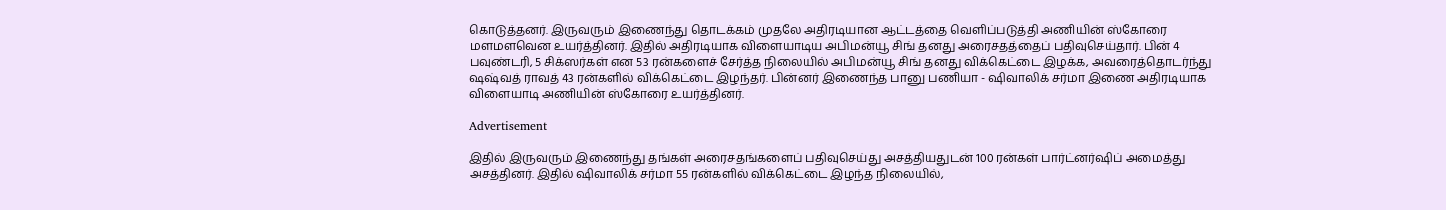கொடுத்தனர். இருவரும் இணைந்து தொடக்கம் முதலே அதிரடியான ஆட்டத்தை வெளிப்படுத்தி அணியின் ஸ்கோரை மளமளவென உயர்த்தினர். இதில் அதிரடியாக விளையாடிய அபிமன்யூ சிங் தனது அரைசதத்தைப் பதிவுசெய்தார். பின் 4 பவுண்டரி, 5 சிக்ஸர்கள் என 53 ரன்களைச் சேர்த்த நிலையில் அபிமன்யூ சிங் தனது விக்கெட்டை இழக்க, அவரைத்தொடர்ந்து ஷஷ்வத் ராவத் 43 ரன்களில் விக்கெட்டை இழந்தர். பின்னர் இணைந்த பானு பணியா - ஷிவாலிக் சர்மா இணை அதிரடியாக விளையாடி அணியின் ஸ்கோரை உயர்த்தினர்.

Advertisement

இதில் இருவரும் இணைந்து தங்கள் அரைசதங்களைப் பதிவுசெய்து அசத்தியதுடன் 100 ரன்கள் பார்ட்னர்ஷிப் அமைத்து அசத்தினர். இதில் ஷிவாலிக் சர்மா 55 ரன்களில் விக்கெட்டை இழந்த நிலையில்,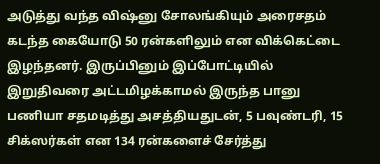அடுத்து வந்த விஷ்னு சோலங்கியும் அரைசதம் கடந்த கையோடு 50 ரன்களிலும் என விக்கெட்டை இழந்தனர். இருப்பினும் இப்போட்டியில் இறுதிவரை அட்டமிழக்காமல் இருந்த பானு பணியா சதமடித்து அசத்தியதுடன், 5 பவுண்டரி, 15 சிக்ஸர்கள் என 134 ரன்களைச் சேர்த்து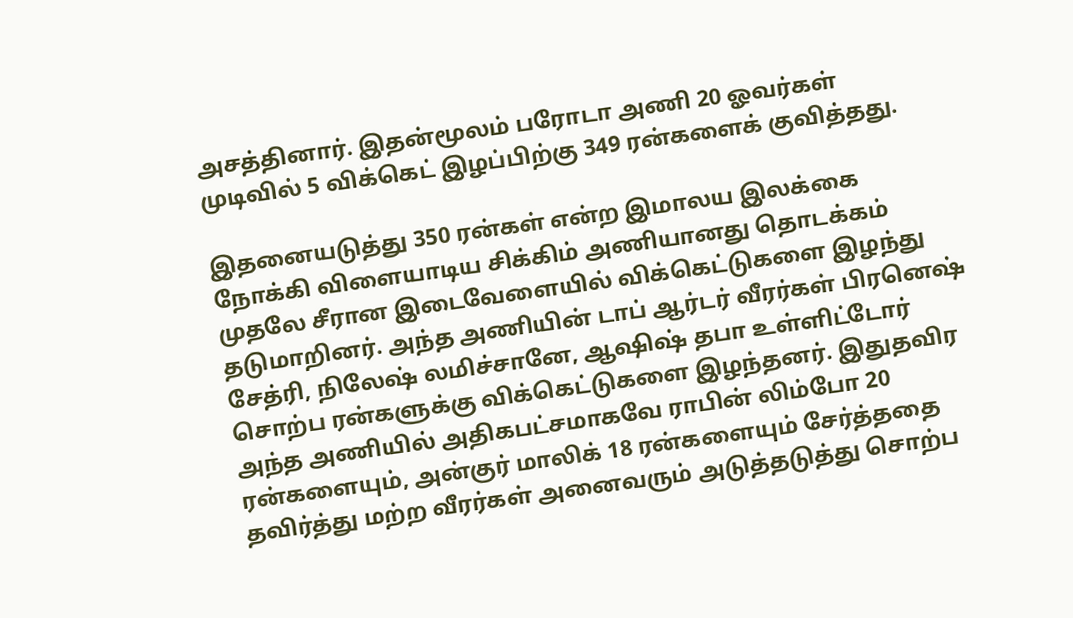அசத்தினார். இதன்மூலம் பரோடா அணி 20 ஓவர்கள் முடிவில் 5 விக்கெட் இழப்பிற்கு 349 ரன்களைக் குவித்தது.

இதனையடுத்து 350 ரன்கள் என்ற இமாலய இலக்கை நோக்கி விளையாடிய சிக்கிம் அணியானது தொடக்கம் முதலே சீரான இடைவேளையில் விக்கெட்டுகளை இழந்து தடுமாறினர். அந்த அணியின் டாப் ஆர்டர் வீரர்கள் பிரனெஷ் சேத்ரி, நிலேஷ் லமிச்சானே, ஆஷிஷ் தபா உள்ளிட்டோர் சொற்ப ரன்களுக்கு விக்கெட்டுகளை இழந்தனர். இதுதவிர அந்த அணியில் அதிகபட்சமாகவே ராபின் லிம்போ 20 ரன்களையும், அன்குர் மாலிக் 18 ரன்களையும் சேர்த்ததை தவிர்த்து மற்ற வீரர்கள் அனைவரும் அடுத்தடுத்து சொற்ப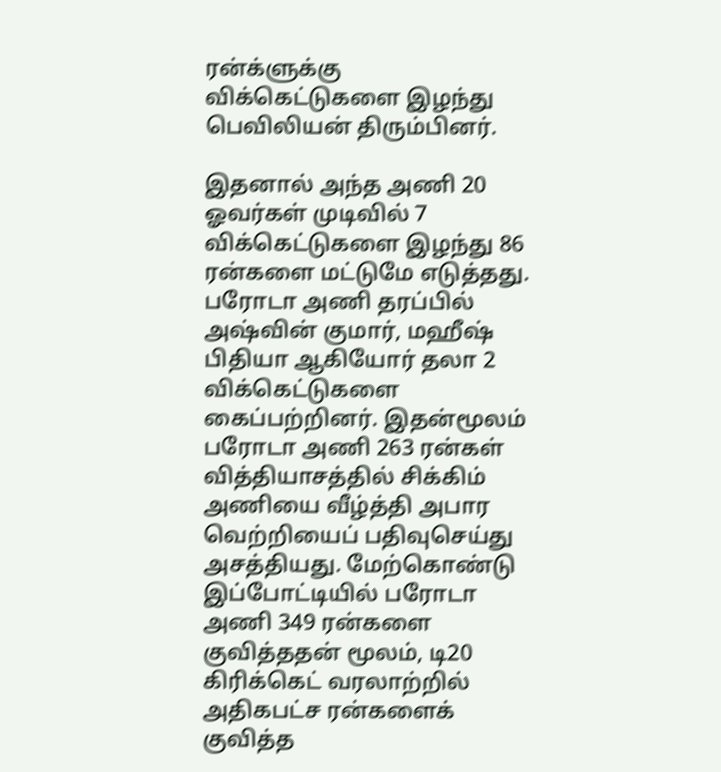ரன்க்ளுக்கு விக்கெட்டுகளை இழந்து பெவிலியன் திரும்பினர்.

இதனால் அந்த அணி 20 ஓவர்கள் முடிவில் 7 விக்கெட்டுகளை இழந்து 86 ரன்களை மட்டுமே எடுத்தது. பரோடா அணி தரப்பில் அஷ்வின் குமார், மஹீஷ் பிதியா ஆகியோர் தலா 2 விக்கெட்டுகளை கைப்பற்றினர். இதன்மூலம் பரோடா அணி 263 ரன்கள் வித்தியாசத்தில் சிக்கிம் அணியை வீழ்த்தி அபார வெற்றியைப் பதிவுசெய்து அசத்தியது. மேற்கொண்டு இப்போட்டியில் பரோடா அணி 349 ரன்களை குவித்ததன் மூலம், டி20 கிரிக்கெட் வரலாற்றில் அதிகபட்ச ரன்களைக் குவித்த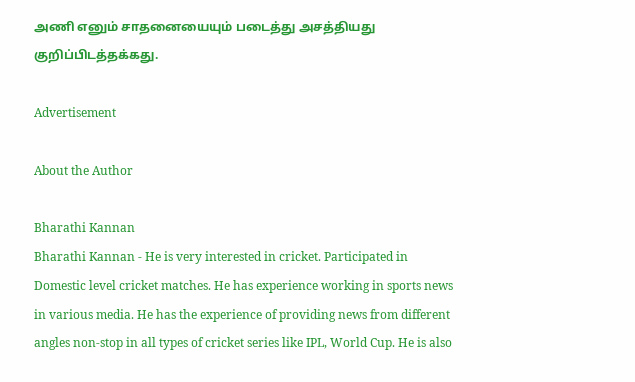அணி எனும் சாதனையையும் படைத்து அசத்தியது குறிப்பிடத்தக்கது.

Advertisement

About the Author

Bharathi Kannan
Bharathi Kannan - He is very interested in cricket. Participated in Domestic level cricket matches. He has experience working in sports news in various media. He has the experience of providing news from different angles non-stop in all types of cricket series like IPL, World Cup. He is also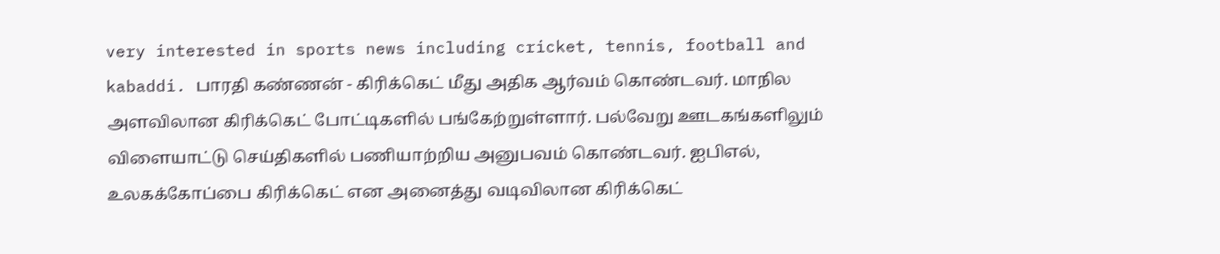very interested in sports news including cricket, tennis, football and kabaddi. பாரதி கண்ணன் - கிரிக்கெட் மீது அதிக ஆர்வம் கொண்டவர். மாநில அளவிலான கிரிக்கெட் போட்டிகளில் பங்கேற்றுள்ளார். பல்வேறு ஊடகங்களிலும் விளையாட்டு செய்திகளில் பணியாற்றிய அனுபவம் கொண்டவர். ஐபிஎல், உலகக்கோப்பை கிரிக்கெட் என அனைத்து வடிவிலான கிரிக்கெட்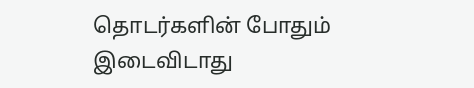தொடர்களின் போதும் இடைவிடாது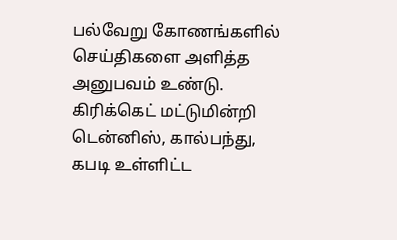பல்வேறு கோணங்களில் செய்திகளை அளித்த அனுபவம் உண்டு. கிரிக்கெட் மட்டுமின்றி டென்னிஸ், கால்பந்து, கபடி உள்ளிட்ட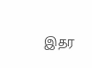இதர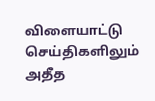விளையாட்டு செய்திகளிலும் அதீத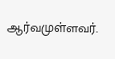ஆர்வமுள்ளவர்.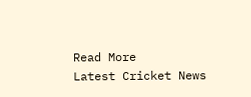Read More
Latest Cricket News